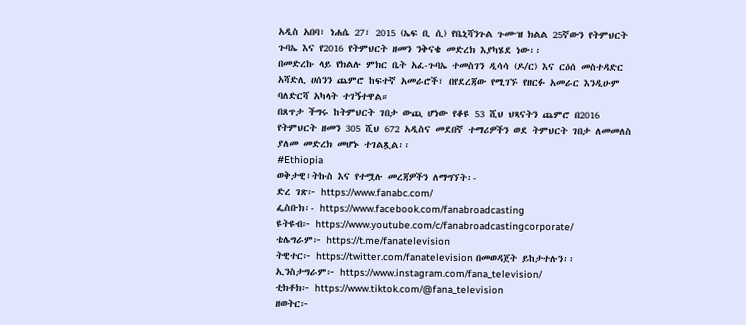አዲስ አበባ፣ ነሐሴ 27፣ 2015 (ኤፍ ቢ ሲ) የቤኒሻንጉል ጉሙዝ ክልል 25ኛውን የትምህርት ጉባኤ እና የ2016 የትምህርት ዘመን ንቅናቄ መድረክ እያካሄደ ነው፡፡
በመድረኩ ላይ የክልሉ ምክር ቤት አፈ-ጉባኤ ተመስገን ዲሳሳ (ዶ/ር) እና ርዕሰ መስተዳድር አሻድሊ ሀሰንን ጨምሮ ከፍተኛ አመራሮች፣ በየደረጃው የሚገኙ የዘርፉ አመራር እንዲሁም ባለድርሻ አካላት ተገኝተዋል።
በጸጥታ ችግሩ ከትምህርት ገበታ ውጪ ሆነው የቆዩ 53 ሺህ ህጻናትን ጨምሮ በ2016 የትምህርት ዘመን 305 ሺህ 672 አዲስና መደበኛ ተማሪዎችን ወደ ትምህርት ገበታ ለመመለስ ያለመ መድረክ መሆኑ ተገልጿል፡፡
#Ethiopia
ወቅታዊ፣ትኩስ እና የተሟሉ መረጃዎችን ለማግኘት፡-
ድረ ገጽ፦ https://www.fanabc.com/
ፌስቡክ፡- https://www.facebook.com/fanabroadcasting
ዩትዩብ፦ https://www.youtube.com/c/fanabroadcastingcorporate/
ቴሌግራም፦ https://t.me/fanatelevision
ትዊተር፦ https://twitter.com/fanatelevision በመወዳጀት ይከታተሉን፡፡
ኢንስታግራም፦ https://www.instagram.com/fana_television/
ቲክቶክ፦ https://www.tiktok.com/@fana_television
ዘወትር፦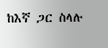ከእኛ ጋር ስላሉ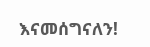እናመሰግናለን!